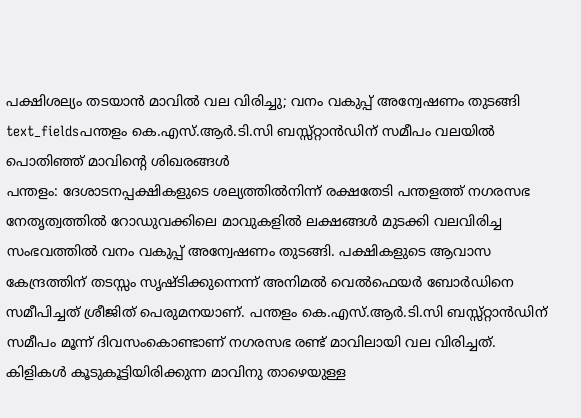പക്ഷിശല്യം തടയാൻ മാവിൽ വല വിരിച്ചു; വനം വകുപ്പ് അന്വേഷണം തുടങ്ങി
text_fieldsപന്തളം കെ.എസ്.ആർ.ടി.സി ബസ്സ്റ്റാൻഡിന് സമീപം വലയിൽ പൊതിഞ്ഞ് മാവിന്റെ ശിഖരങ്ങൾ
പന്തളം: ദേശാടനപ്പക്ഷികളുടെ ശല്യത്തിൽനിന്ന് രക്ഷതേടി പന്തളത്ത് നഗരസഭ നേതൃത്വത്തിൽ റോഡുവക്കിലെ മാവുകളിൽ ലക്ഷങ്ങൾ മുടക്കി വലവിരിച്ച സംഭവത്തിൽ വനം വകുപ്പ് അന്വേഷണം തുടങ്ങി. പക്ഷികളുടെ ആവാസ കേന്ദ്രത്തിന് തടസ്സം സൃഷ്ടിക്കുന്നെന്ന് അനിമൽ വെൽഫെയർ ബോർഡിനെ സമീപിച്ചത് ശ്രീജിത് പെരുമനയാണ്. പന്തളം കെ.എസ്.ആർ.ടി.സി ബസ്സ്റ്റാൻഡിന് സമീപം മൂന്ന് ദിവസംകൊണ്ടാണ് നഗരസഭ രണ്ട് മാവിലായി വല വിരിച്ചത്.
കിളികൾ കൂടുകൂട്ടിയിരിക്കുന്ന മാവിനു താഴെയുള്ള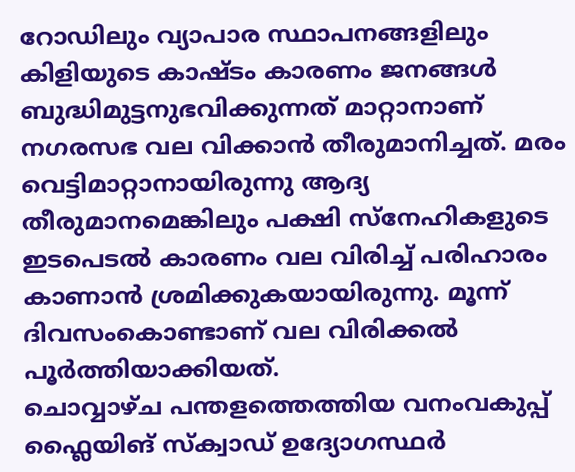റോഡിലും വ്യാപാര സ്ഥാപനങ്ങളിലും കിളിയുടെ കാഷ്ടം കാരണം ജനങ്ങൾ ബുദ്ധിമുട്ടനുഭവിക്കുന്നത് മാറ്റാനാണ് നഗരസഭ വല വിക്കാൻ തീരുമാനിച്ചത്. മരം വെട്ടിമാറ്റാനായിരുന്നു ആദ്യ തീരുമാനമെങ്കിലും പക്ഷി സ്നേഹികളുടെ ഇടപെടൽ കാരണം വല വിരിച്ച് പരിഹാരം കാണാൻ ശ്രമിക്കുകയായിരുന്നു. മൂന്ന് ദിവസംകൊണ്ടാണ് വല വിരിക്കൽ പൂർത്തിയാക്കിയത്.
ചൊവ്വാഴ്ച പന്തളത്തെത്തിയ വനംവകുപ്പ് ഫ്ലൈയിങ് സ്ക്വാഡ് ഉദ്യോഗസ്ഥർ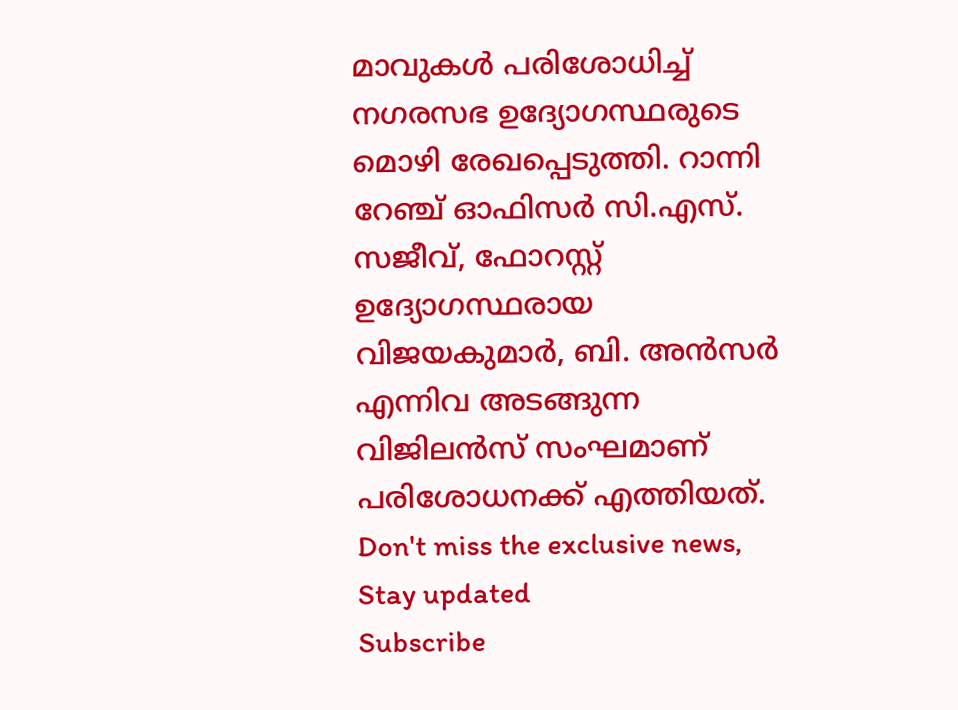മാവുകൾ പരിശോധിച്ച് നഗരസഭ ഉദ്യോഗസ്ഥരുടെ മൊഴി രേഖപ്പെടുത്തി. റാന്നി റേഞ്ച് ഓഫിസർ സി.എസ്. സജീവ്, ഫോറസ്റ്റ് ഉദ്യോഗസ്ഥരായ വിജയകുമാർ, ബി. അൻസർ എന്നിവ അടങ്ങുന്ന വിജിലൻസ് സംഘമാണ് പരിശോധനക്ക് എത്തിയത്.
Don't miss the exclusive news, Stay updated
Subscribe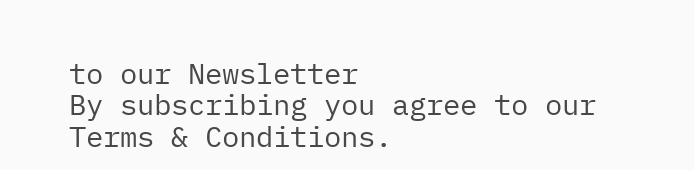to our Newsletter
By subscribing you agree to our Terms & Conditions.